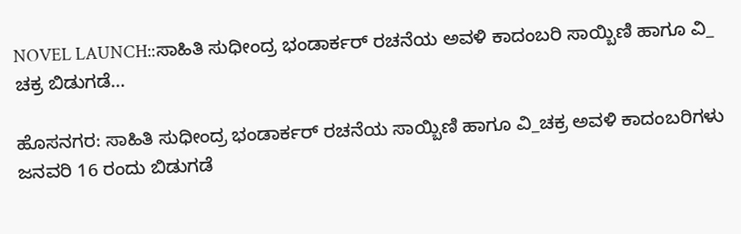NOVEL LAUNCH::ಸಾಹಿತಿ ಸುಧೀಂದ್ರ ಭಂಡಾರ್ಕರ್ ರಚನೆಯ ಅವಳಿ ಕಾದಂಬರಿ ಸಾಯ್ಬಿಣಿ ಹಾಗೂ ವಿ_ ಚಕ್ರ ಬಿಡುಗಡೆ…

ಹೊಸನಗರ: ಸಾಹಿತಿ ಸುಧೀಂದ್ರ ಭಂಡಾರ್ಕರ್ ರಚನೆಯ ಸಾಯ್ಬಿಣಿ ಹಾಗೂ ವಿ_ಚಕ್ರ ಅವಳಿ ಕಾದಂಬರಿಗಳು ಜನವರಿ 16 ರಂದು ಬಿಡುಗಡೆ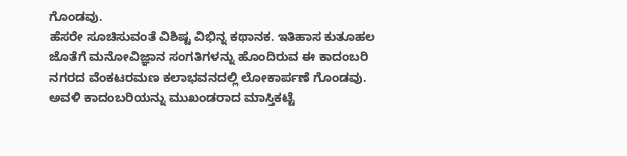ಗೊಂಡವು.
ಹೆಸರೇ ಸೂಚಿಸುವಂತೆ ವಿಶಿಷ್ಟ ವಿಭಿನ್ನ ಕಥಾನಕ. ಇತಿಹಾಸ ಕುತೂಹಲ ಜೊತೆಗೆ ಮನೋವಿಜ್ಞಾನ ಸಂಗತಿಗಳನ್ನು ಹೊಂದಿರುವ ಈ ಕಾದಂಬರಿ ನಗರದ ವೆಂಕಟರಮಣ ಕಲಾಭವನದಲ್ಲಿ ಲೋಕಾರ್ಪಣೆ ಗೊಂಡವು.
ಅವಳಿ ಕಾದಂಬರಿಯನ್ನು ಮುಖಂಡರಾದ ಮಾಸ್ತಿಕಟ್ಟೆ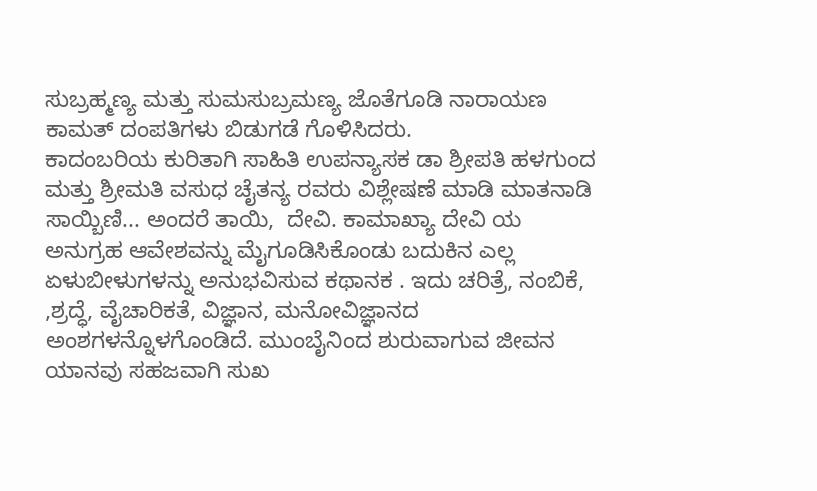ಸುಬ್ರಹ್ಮಣ್ಯ ಮತ್ತು ಸುಮಸುಬ್ರಮಣ್ಯ ಜೊತೆಗೂಡಿ ನಾರಾಯಣ ಕಾಮತ್ ದಂಪತಿಗಳು ಬಿಡುಗಡೆ ಗೊಳಿಸಿದರು.
ಕಾದಂಬರಿಯ ಕುರಿತಾಗಿ ಸಾಹಿತಿ ಉಪನ್ಯಾಸಕ ಡಾ ಶ್ರೀಪತಿ ಹಳಗುಂದ ಮತ್ತು ಶ್ರೀಮತಿ ವಸುಧ ಚೈತನ್ಯ ರವರು ವಿಶ್ಲೇಷಣೆ ಮಾಡಿ ಮಾತನಾಡಿ ಸಾಯ್ಬಿಣಿ... ಅಂದರೆ ತಾಯಿ,  ದೇವಿ. ಕಾಮಾಖ್ಯಾ ದೇವಿ ಯ ಅನುಗ್ರಹ ಆವೇಶವನ್ನು ಮೈಗೂಡಿಸಿಕೊಂಡು ಬದುಕಿನ ಎಲ್ಲ ಏಳುಬೀಳುಗಳನ್ನು ಅನುಭವಿಸುವ ಕಥಾನಕ . ಇದು ಚರಿತ್ರೆ, ನಂಬಿಕೆ, ,ಶ್ರದ್ಧೆ, ವೈಚಾರಿಕತೆ, ವಿಜ್ಞಾನ, ಮನೋವಿಜ್ಞಾನದ ಅಂಶಗಳನ್ನೊಳಗೊಂಡಿದೆ. ಮುಂಬೈನಿಂದ ಶುರುವಾಗುವ ಜೀವನ ಯಾನವು ಸಹಜವಾಗಿ ಸುಖ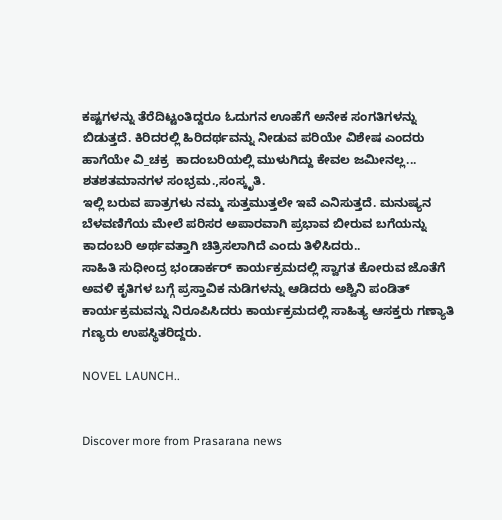ಕಷ್ಟಗಳನ್ನು ತೆರೆದಿಟ್ಟಂತಿದ್ದರೂ ಓದುಗನ ಊಹೆಗೆ ಅನೇಕ ಸಂಗತಿಗಳನ್ನು ಬಿಡುತ್ತದೆ. ಕಿರಿದರಲ್ಲಿ ಹಿರಿದರ್ಥವನ್ನು ನೀಡುವ ಪರಿಯೇ ವಿಶೇಷ ಎಂದರು ಹಾಗೆಯೇ ವಿ_ಚಕ್ರ  ಕಾದಂಬರಿಯಲ್ಲಿ ಮುಳುಗಿದ್ದು ಕೇವಲ ಜಮೀನಲ್ಲ... ಶತಶತಮಾನಗಳ ಸಂಭ್ರಮ‌.,ಸಂಸ್ಕೃತಿ.
ಇಲ್ಲಿ ಬರುವ ಪಾತ್ರಗಳು ನಮ್ಮ ಸುತ್ತಮುತ್ತಲೇ ಇವೆ ಎನಿಸುತ್ತದೆ. ಮನುಷ್ಯನ ಬೆಳವಣಿಗೆಯ ಮೇಲೆ ಪರಿಸರ ಅಪಾರವಾಗಿ ಪ್ರಭಾವ ಬೀರುವ ಬಗೆಯನ್ನು ಕಾದಂಬರಿ ಅರ್ಥವತ್ತಾಗಿ ಚಿತ್ರಿಸಲಾಗಿದೆ ಎಂದು ತಿಳಿಸಿದರು..
ಸಾಹಿತಿ ಸುಧೀಂದ್ರ ಭಂಡಾರ್ಕರ್ ಕಾರ್ಯಕ್ರಮದಲ್ಲಿ ಸ್ವಾಗತ ಕೋರುವ ಜೊತೆಗೆ ಅವಳಿ ಕೃತಿಗಳ ಬಗ್ಗೆ ಪ್ರಸ್ತಾವಿಕ ನುಡಿಗಳನ್ನು ಆಡಿದರು ಅಶ್ವಿನಿ ಪಂಡಿತ್ ಕಾರ್ಯಕ್ರಮವನ್ನು ನಿರೂಪಿಸಿದರು ಕಾರ್ಯಕ್ರಮದಲ್ಲಿ ಸಾಹಿತ್ಯ ಆಸಕ್ತರು ಗಣ್ಯಾತಿ ಗಣ್ಯರು ಉಪಸ್ಥಿತರಿದ್ದರು.

NOVEL LAUNCH..


Discover more from Prasarana news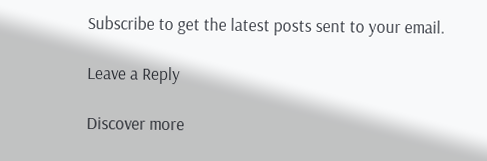Subscribe to get the latest posts sent to your email.

Leave a Reply

Discover more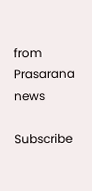from Prasarana news

Subscribe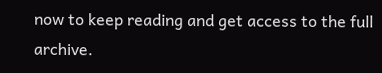now to keep reading and get access to the full archive.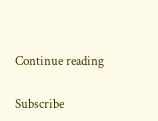Continue reading

Subscribe